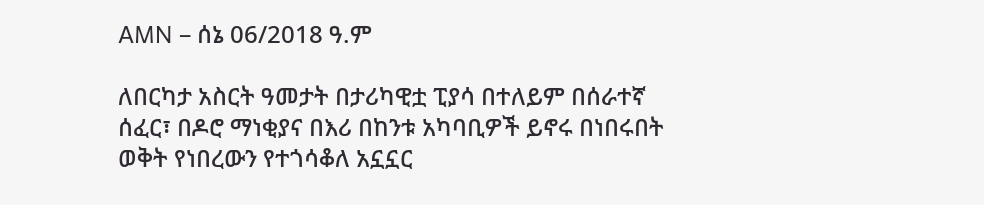AMN – ሰኔ 06/2018 ዓ.ም

ለበርካታ አስርት ዓመታት በታሪካዊቷ ፒያሳ በተለይም በሰራተኛ ሰፈር፣ በዶሮ ማነቂያና በእሪ በከንቱ አካባቢዎች ይኖሩ በነበሩበት ወቅት የነበረውን የተጎሳቆለ አኗኗር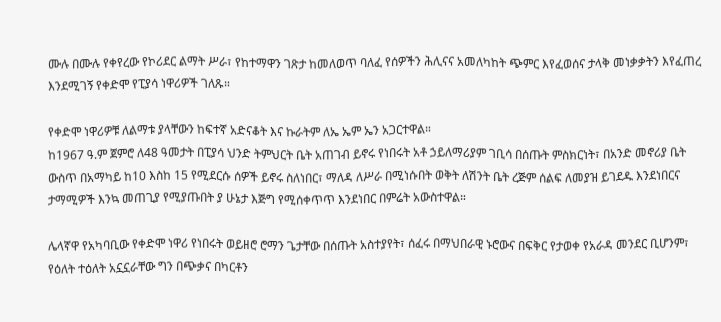ሙሉ በሙሉ የቀየረው የኮሪደር ልማት ሥራ፣ የከተማዋን ገጽታ ከመለወጥ ባለፈ የሰዎችን ሕሊናና አመለካከት ጭምር እየፈወሰና ታላቅ መነቃቃትን እየፈጠረ እንደሚገኝ የቀድሞ የፒያሳ ነዋሪዎች ገለጹ።

የቀድሞ ነዋሪዎቹ ለልማቱ ያላቸውን ከፍተኛ አድናቆት እና ኩራትም ለኤ ኤም ኤን አጋርተዋል።
ከ1967 ዓ.ም ጀምሮ ለ48 ዓመታት በፒያሳ ህንድ ትምህርት ቤት አጠገብ ይኖሩ የነበሩት አቶ ኃይለማሪያም ገቢሳ በሰጡት ምስክርነት፣ በአንድ መኖሪያ ቤት ውስጥ በአማካይ ከ10 እስከ 15 የሚደርሱ ሰዎች ይኖሩ ስለነበር፣ ማለዳ ለሥራ በሚነሱበት ወቅት ለሽንት ቤት ረጅም ሰልፍ ለመያዝ ይገደዱ እንደነበርና ታማሚዎች እንኳ መጠጊያ የሚያጡበት ያ ሁኔታ እጅግ የሚሰቀጥጥ እንደነበር በምሬት አውስተዋል።

ሌላኛዋ የአካባቢው የቀድሞ ነዋሪ የነበሩት ወይዘሮ ሮማን ጌታቸው በሰጡት አስተያየት፣ ሰፈሩ በማህበራዊ ኑሮውና በፍቅር የታወቀ የአራዳ መንደር ቢሆንም፣ የዕለት ተዕለት አኗኗራቸው ግን በጭቃና በካርቶን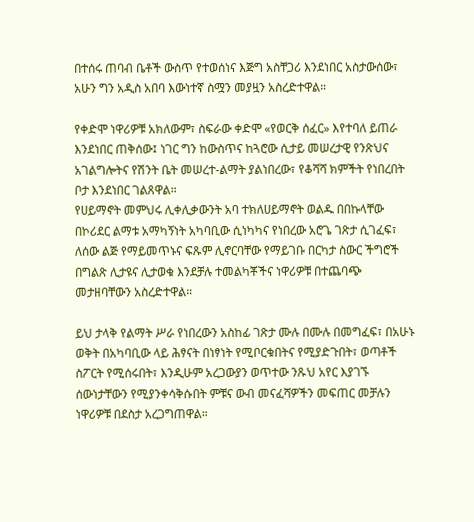በተሰሩ ጠባብ ቤቶች ውስጥ የተወሰነና እጅግ አስቸጋሪ እንደነበር አስታውሰው፣ አሁን ግን አዲስ አበባ እውነተኛ ስሟን መያዟን አስረድተዋል።

የቀድሞ ነዋሪዎቹ አክለውም፣ ስፍራው ቀድሞ «የወርቅ ሰፈር» እየተባለ ይጠራ እንደነበር ጠቅሰው፤ ነገር ግን ከውስጥና ከጓሮው ሲታይ መሠረታዊ የንጽህና አገልግሎትና የሽንት ቤት መሠረተ-ልማት ያልነበረው፣ የቆሻሻ ክምችት የነበረበት ቦታ እንደነበር ገልጸዋል።
የሀይማኖት መምህሩ ሊቀሊቃውንት አባ ተክለሀይማኖት ወልዱ በበኩላቸው በኮሪደር ልማቱ አማካኝነት አካባቢው ሲነካካና የነበረው አሮጌ ገጽታ ሲገፈፍ፣ ለሰው ልጅ የማይመጥኑና ፍጹም ሊኖርባቸው የማይገቡ በርካታ ስውር ችግሮች በግልጽ ሊታዩና ሊታወቁ እንደቻሉ ተመልካቾችና ነዋሪዎቹ በተጨባጭ መታዘባቸውን አስረድተዋል።

ይህ ታላቅ የልማት ሥራ የነበረውን አስከፊ ገጽታ ሙሉ በሙሉ በመግፈፍ፣ በአሁኑ ወቅት በአካባቢው ላይ ሕፃናት በነፃነት የሚቦርቁበትና የሚያድጉበት፣ ወጣቶች ስፖርት የሚሰሩበት፣ እንዲሁም አረጋውያን ወጥተው ንጹህ አየር እያገኙ ሰውነታቸውን የሚያንቀሳቅሱበት ምቹና ውብ መናፈሻዎችን መፍጠር መቻሉን ነዋሪዎቹ በደስታ አረጋግጠዋል።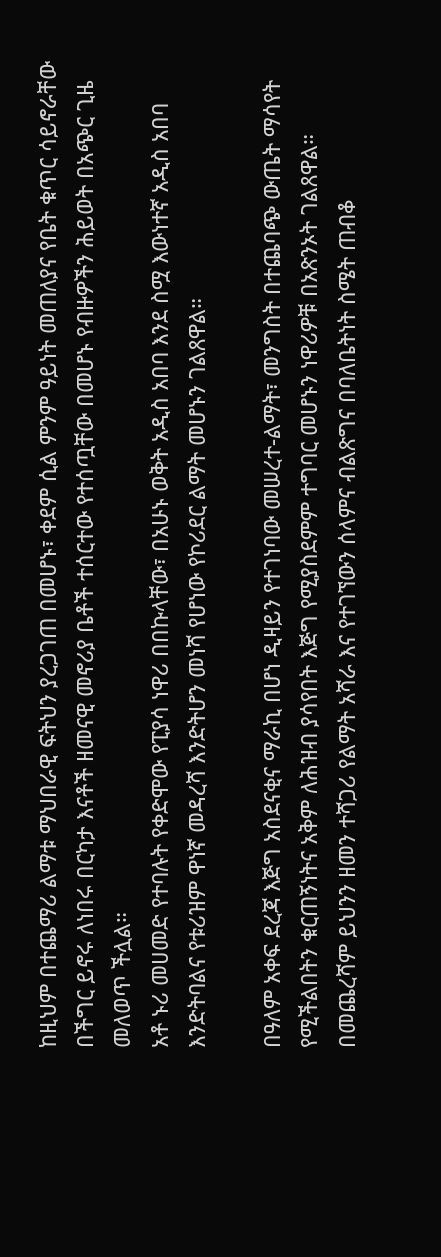ከዚህም በተጨማሪ ልማቱ ማህበራዊ ፍትህን ያረጋገጠ በመሆኑ፣ ቀደም ሲል ምንም ዓይነት መጠለያና የቤት ቁጥር ሳይኖራቸው በችግር ይኖሩ ለነበሩ በርካታ እናቶች ዘመናዊ መኖሪያ ቤቶች ተሰርተው የተሰጧቸው በመሆኑ የብዙዎችን ሕይወት በአጭር ጊዜ መለወጥ ችሏል።
አቶ ኑሪ መሀመድ የተባሉት የቀድሞው የፒያሳ ነዋሪ በበኩላቸው፣ በአሁኑ ወቅት አዲስ አበባ እንደ ስሟ እውነተኛ አዲስ አበባ እንድትባልና የቱሪዝም ዋነኛ መዳረሻ እንድትሆን መነሻ የሆነው የኮሪደር ልማት መሆኑን ገልጸዋል።

በዓለም አቀፍ ደረጃ እጅግ አስደናቂና ማራኪ በሆነ ዲዛይን የተገነባው መሠረተ-ልማት፣ መንግስት በተጨባጭ ውጤት ማሳየት የሚችልበትን ቁርጠኝነትና አቅም ለሕዝብ ያሳየበት እጅግ የሚያስደምም ተግባር መሆኑን ነዋሪዎቹ በአጽንኦት ገልጸዋል።
በመጨረሻም ይህንን ዘመን ተሻጋሪ የልማት አሻራ እና የተገኘውን ሰላምና ብልጽግና በባለቤትነት ስሜት ጠብቆ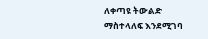ለቀጣዩ ትውልድ ማስተላለፍ እንደሚገባ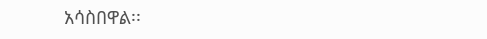አሳስበዋል፡፡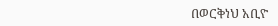በወርቅነህ አቢዮ